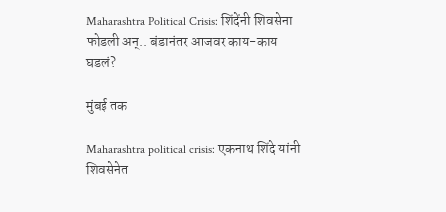Maharashtra Political Crisis: शिंदेंनी शिवसेना फोडली अन्.. बंडानंतर आजवर काय-काय घडलं?

मुंबई तक

Maharashtra political crisis: एकनाथ शिंदे यांनी शिवसेनेत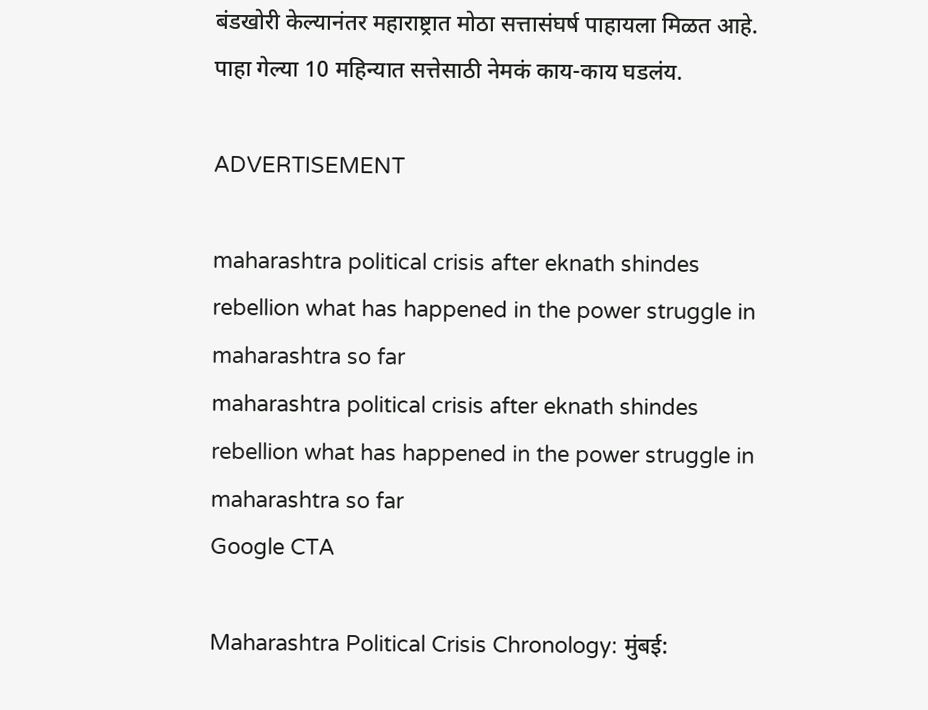बंडखोरी केल्यानंतर महाराष्ट्रात मोठा सत्तासंघर्ष पाहायला मिळत आहे. पाहा गेल्या 10 महिन्यात सत्तेसाठी नेमकं काय-काय घडलंय.

ADVERTISEMENT

maharashtra political crisis after eknath shindes rebellion what has happened in the power struggle in maharashtra so far
maharashtra political crisis after eknath shindes rebellion what has happened in the power struggle in maharashtra so far
Google CTA

Maharashtra Political Crisis Chronology: मुंबई: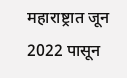महाराष्ट्रात जून 2022 पासून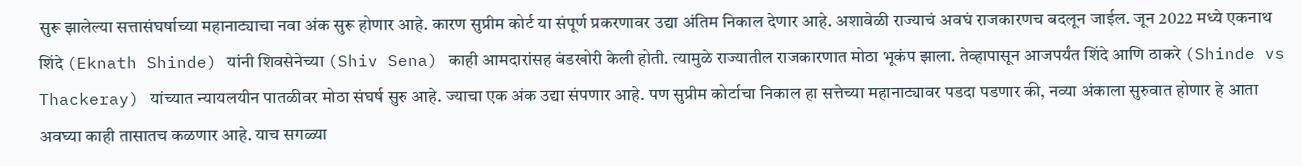सुरू झालेल्या सत्तासंघर्षाच्या महानाट्याचा नवा अंक सुरू होणार आहे. कारण सुप्रीम कोर्ट या संपूर्ण प्रकरणावर उद्या अंतिम निकाल देणार आहे. अशावेळी राज्याचं अवघं राजकारणच बदलून जाईल. जून 2022 मध्ये एकनाथ शिंदे (Eknath Shinde) यांनी शिवसेनेच्या (Shiv Sena) काही आमदारांसह बंडखोरी केली होती. त्यामुळे राज्यातील राजकारणात मोठा भूकंप झाला. तेव्हापासून आजपर्यंत शिंदे आणि ठाकरे (Shinde vs Thackeray) यांच्यात न्यायलयीन पातळीवर मोठा संघर्ष सुरु आहे. ज्याचा एक अंक उद्या संपणार आहे. पण सुप्रीम कोर्टाचा निकाल हा सत्तेच्या महानाट्यावर पडदा पडणार की, नव्या अंकाला सुरुवात होणार हे आता अवघ्या काही तासातच कळणार आहे. याच सगळ्या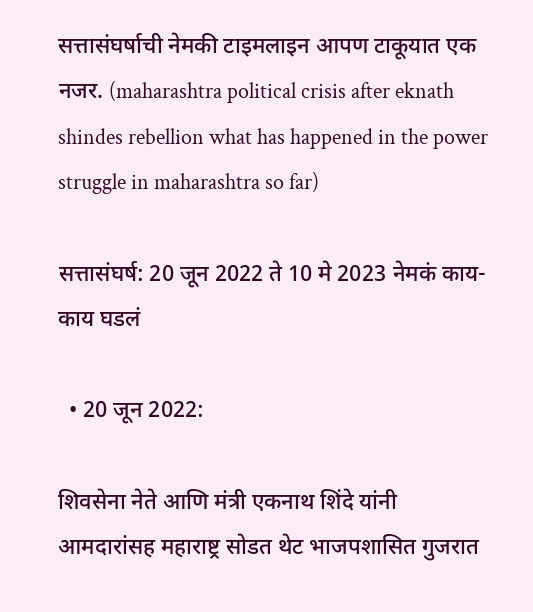सत्तासंघर्षाची नेमकी टाइमलाइन आपण टाकूयात एक नजर. (maharashtra political crisis after eknath shindes rebellion what has happened in the power struggle in maharashtra so far)

सत्तासंघर्ष: 20 जून 2022 ते 10 मे 2023 नेमकं काय-काय घडलं

  • 20 जून 2022:

शिवसेना नेते आणि मंत्री एकनाथ शिंदे यांनी आमदारांसह महाराष्ट्र सोडत थेट भाजपशासित गुजरात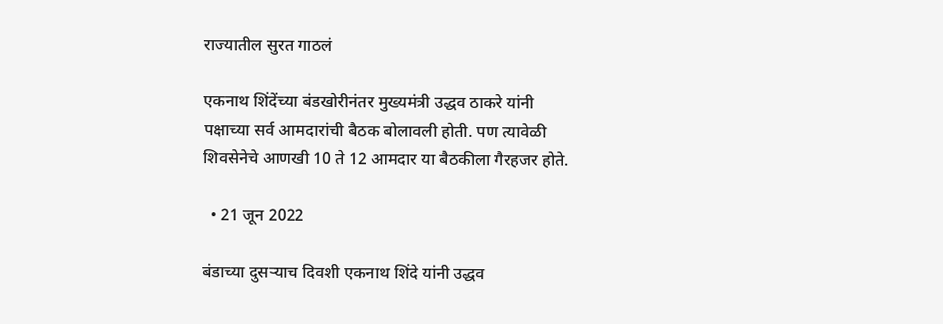राज्यातील सुरत गाठलं

एकनाथ शिंदेंच्या बंडखोरीनंतर मुख्यमंत्री उद्धव ठाकरे यांनी पक्षाच्या सर्व आमदारांची बैठक बोलावली होती. पण त्यावेळी शिवसेनेचे आणखी 10 ते 12 आमदार या बैठकीला गैरहजर होते.

  • 21 जून 2022

बंडाच्या दुसऱ्याच दिवशी एकनाथ शिंदे यांनी उद्धव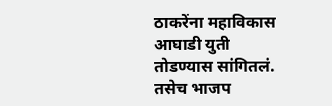ठाकरेंना महाविकास आघाडी युती तोडण्यास सांगितलं. तसेच भाजप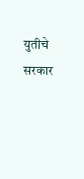युतीचे सरकार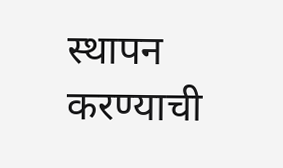स्थापन करण्याची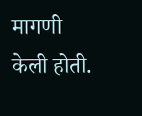मागणी केली होती.